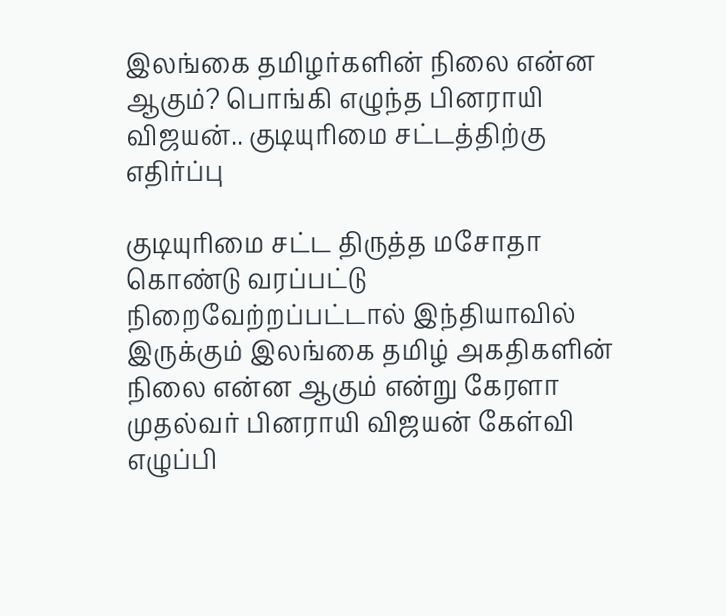இலங்கை தமிழர்களின் நிலை என்ன ஆகும்? பொங்கி எழுந்த பினராயி விஜயன்.. குடியுரிமை சட்டத்திற்கு எதிர்ப்பு

குடியுரிமை சட்ட திருத்த மசோதா கொண்டு வரப்பட்டு நிறைவேற்றப்பட்டால் இந்தியாவில் இருக்கும் இலங்கை தமிழ் அகதிகளின் நிலை என்ன ஆகும் என்று கேரளா முதல்வர் பினராயி விஜயன் கேள்வி எழுப்பி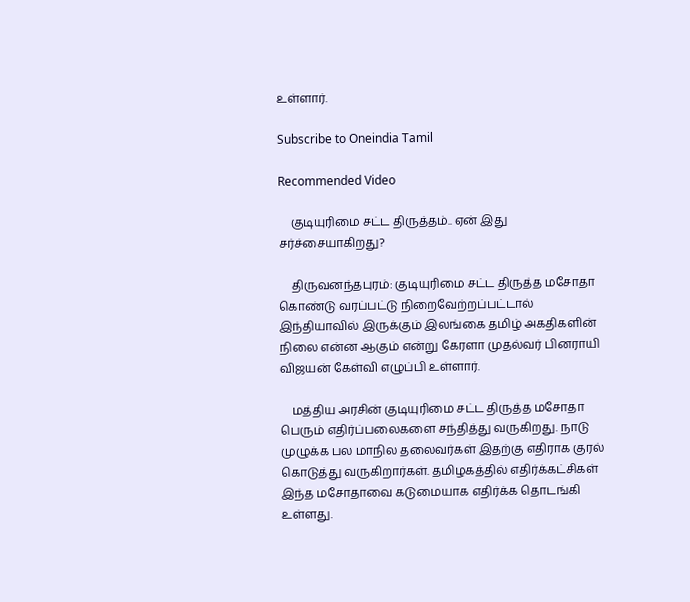உள்ளார்.

Subscribe to Oneindia Tamil

Recommended Video

    குடியுரிமை சட்ட திருத்தம்.. ஏன் இது சர்ச்சையாகிறது?

    திருவனந்தபுரம்: குடியுரிமை சட்ட திருத்த மசோதா கொண்டு வரப்பட்டு நிறைவேற்றப்பட்டால் இந்தியாவில் இருக்கும் இலங்கை தமிழ் அகதிகளின் நிலை என்ன ஆகும் என்று கேரளா முதல்வர் பினராயி விஜயன் கேள்வி எழுப்பி உள்ளார்.

    மத்திய அரசின் குடியுரிமை சட்ட திருத்த மசோதா பெரும் எதிர்ப்பலைகளை சந்தித்து வருகிறது. நாடு முழுக்க பல மாநில தலைவர்கள் இதற்கு எதிராக குரல் கொடுத்து வருகிறார்கள். தமிழகத்தில் எதிர்க்கட்சிகள் இந்த மசோதாவை கடுமையாக எதிர்க்க தொடங்கி உள்ளது.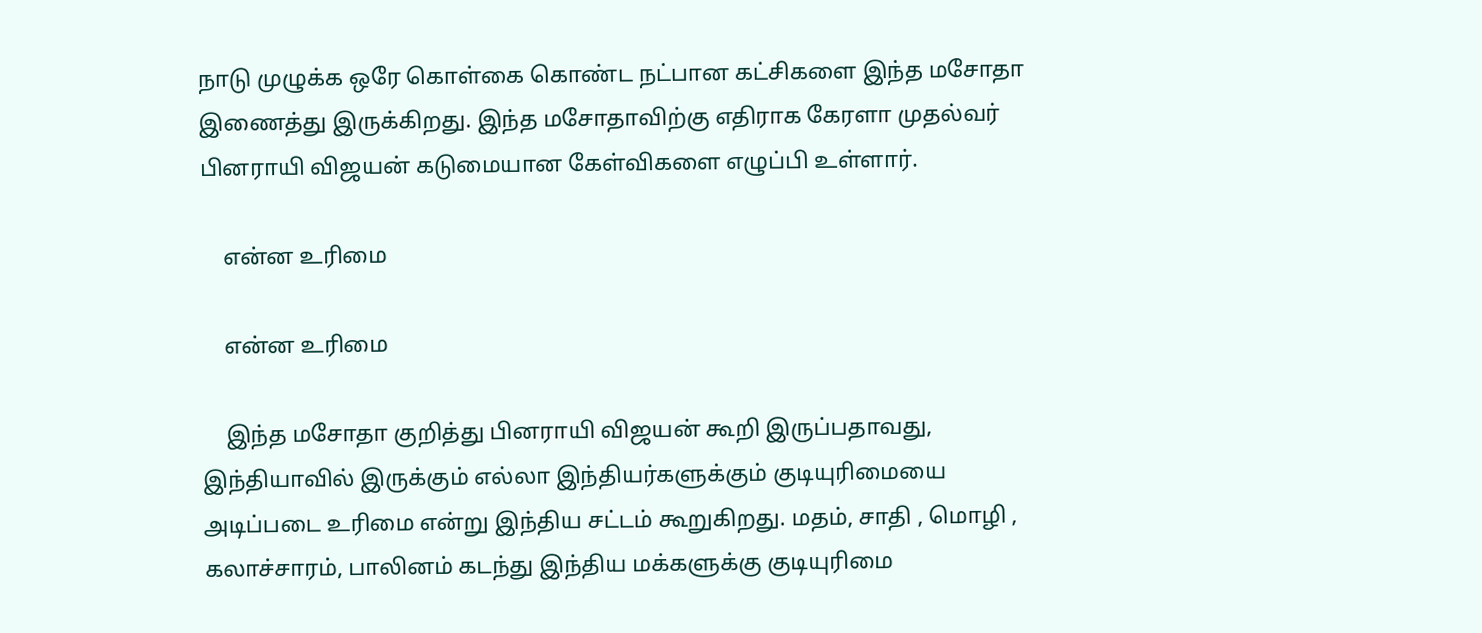நாடு முழுக்க ஒரே கொள்கை கொண்ட நட்பான கட்சிகளை இந்த மசோதா இணைத்து இருக்கிறது. இந்த மசோதாவிற்கு எதிராக கேரளா முதல்வர் பினராயி விஜயன் கடுமையான கேள்விகளை எழுப்பி உள்ளார்.

    என்ன உரிமை

    என்ன உரிமை

    இந்த மசோதா குறித்து பினராயி விஜயன் கூறி இருப்பதாவது, இந்தியாவில் இருக்கும் எல்லா இந்தியர்களுக்கும் குடியுரிமையை அடிப்படை உரிமை என்று இந்திய சட்டம் கூறுகிறது. மதம், சாதி , மொழி , கலாச்சாரம், பாலினம் கடந்து இந்திய மக்களுக்கு குடியுரிமை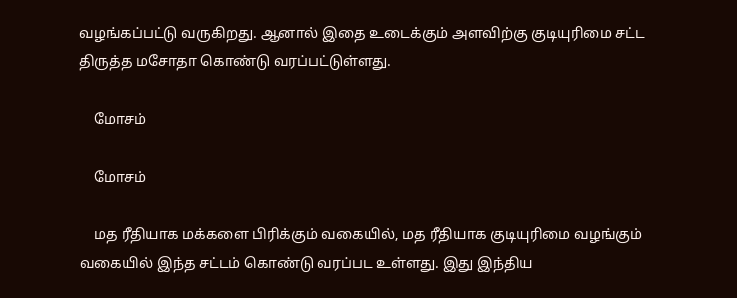வழங்கப்பட்டு வருகிறது. ஆனால் இதை உடைக்கும் அளவிற்கு குடியுரிமை சட்ட திருத்த மசோதா கொண்டு வரப்பட்டுள்ளது.

    மோசம்

    மோசம்

    மத ரீதியாக மக்களை பிரிக்கும் வகையில், மத ரீதியாக குடியுரிமை வழங்கும் வகையில் இந்த சட்டம் கொண்டு வரப்பட உள்ளது. இது இந்திய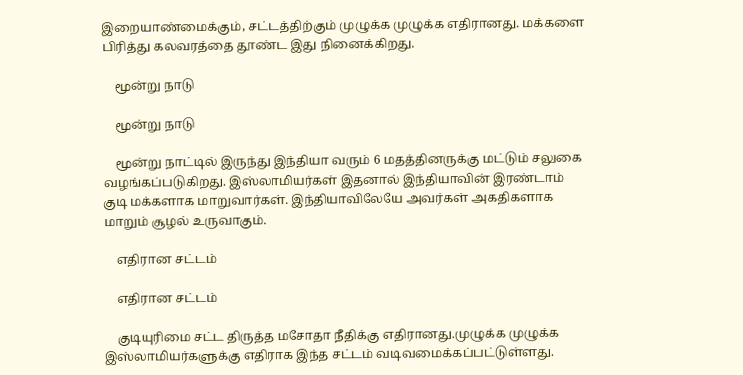இறையாண்மைக்கும், சட்டத்திற்கும் முழுக்க முழுக்க எதிரானது. மக்களை பிரித்து கலவரத்தை தூண்ட இது நினைக்கிறது.

    மூன்று நாடு

    மூன்று நாடு

    மூன்று நாட்டில் இருந்து இந்தியா வரும் 6 மதத்தினருக்கு மட்டும் சலுகை வழங்கப்படுகிறது. இஸ்லாமியர்கள் இதனால் இந்தியாவின் இரண்டாம் குடி மக்களாக மாறுவார்கள். இந்தியாவிலேயே அவர்கள் அகதிகளாக மாறும் சூழல் உருவாகும்.

    எதிரான சட்டம்

    எதிரான சட்டம்

    குடியுரிமை சட்ட திருத்த மசோதா நீதிக்கு எதிரானது.முழுக்க முழுக்க இஸ்லாமியர்களுக்கு எதிராக இந்த சட்டம் வடிவமைக்கப்பட்டுள்ளது.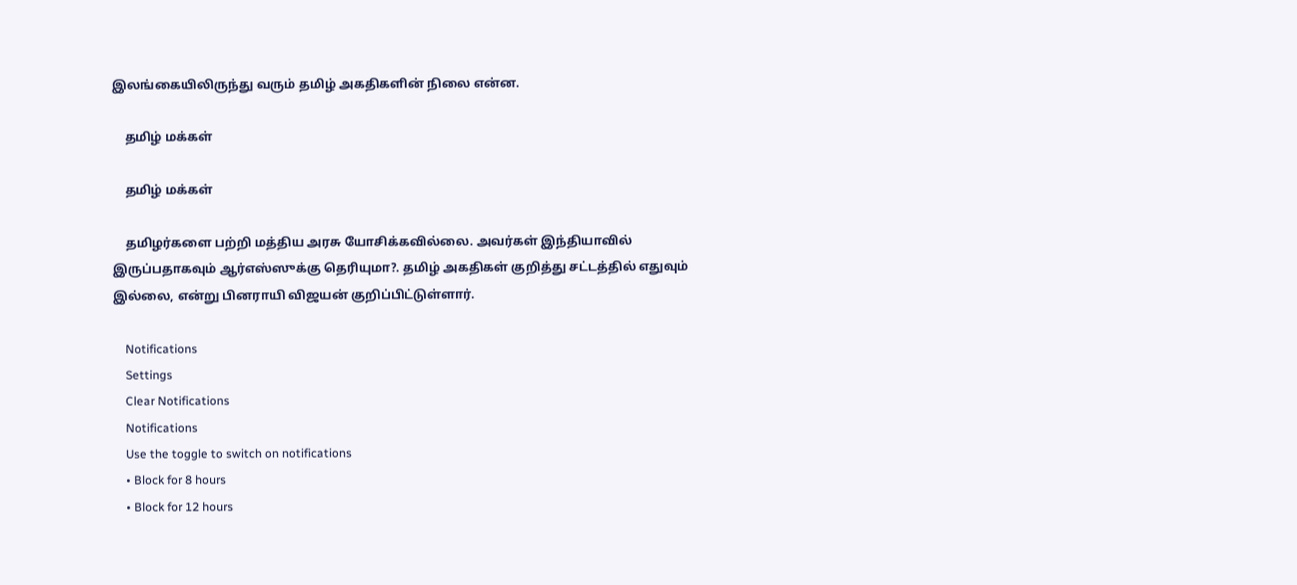இலங்கையிலிருந்து வரும் தமிழ் அகதிகளின் நிலை என்ன.

    தமிழ் மக்கள்

    தமிழ் மக்கள்

    தமிழர்களை பற்றி மத்திய அரசு யோசிக்கவில்லை. அவர்கள் இந்தியாவில் இருப்பதாகவும் ஆர்எஸ்ஸுக்கு தெரியுமா?. தமிழ் அகதிகள் குறித்து சட்டத்தில் எதுவும் இல்லை, என்று பினராயி விஜயன் குறிப்பிட்டுள்ளார்.

    Notifications
    Settings
    Clear Notifications
    Notifications
    Use the toggle to switch on notifications
    • Block for 8 hours
    • Block for 12 hours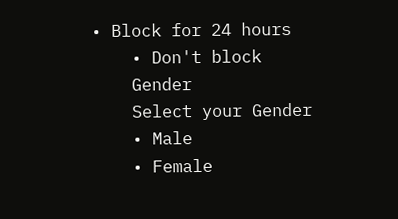• Block for 24 hours
    • Don't block
    Gender
    Select your Gender
    • Male
    • Female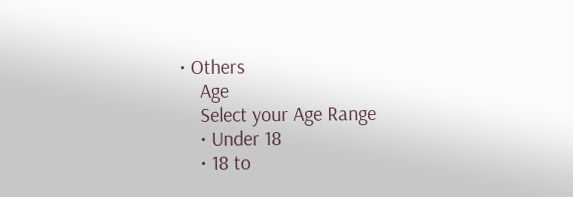• Others
    Age
    Select your Age Range
    • Under 18
    • 18 to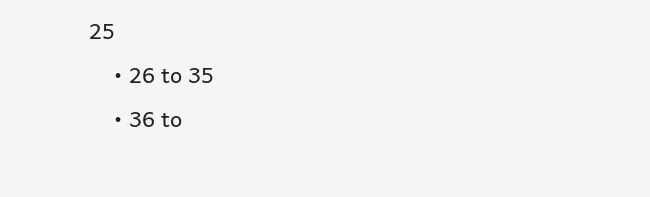25
    • 26 to 35
    • 36 to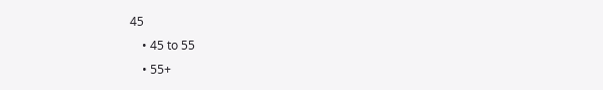45
    • 45 to 55
    • 55+